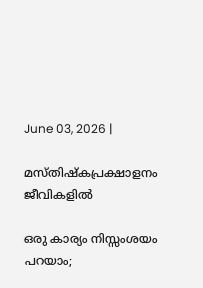June 03, 2026 |

മസ്തിഷ്‌കപ്രക്ഷാളനം ജീവികളില്‍

ഒരു കാര്യം നിസ്സംശയം പറയാം;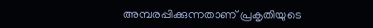അമ്പരപ്പിക്കുന്നതാണ് പ്രകൃതിയുടെ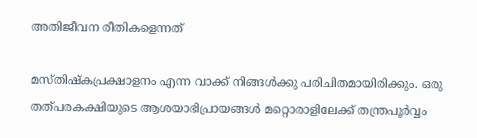അതിജീവന രീതികളെന്നത്

മസ്തിഷ്‌കപ്രക്ഷാളനം എന്ന വാക്ക് നിങ്ങള്‍ക്കു പരിചിതമായിരിക്കും. ഒരു തത്പരകക്ഷിയുടെ ആശയാഭിപ്രായങ്ങള്‍ മറ്റൊരാളിലേക്ക് തന്ത്രപൂര്‍വ്വം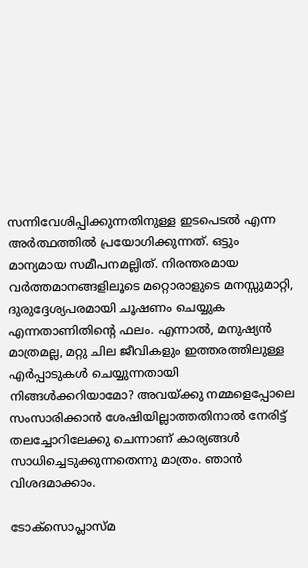സന്നിവേശിപ്പിക്കുന്നതിനുള്ള ഇടപെടല്‍ എന്ന അര്‍ത്ഥത്തില്‍ പ്രയോഗിക്കുന്നത്. ഒട്ടും മാന്യമായ സമീപനമല്ലിത്. നിരന്തരമായ വര്‍ത്തമാനങ്ങളിലൂടെ മറ്റൊരാളുടെ മനസ്സുമാറ്റി, ദുരുദ്ദേശ്യപരമായി ചൂഷണം ചെയ്യുക എന്നതാണിതിന്റെ ഫലം. എന്നാല്‍, മനുഷ്യന്‍ മാത്രമല്ല, മറ്റു ചില ജീവികളും ഇത്തരത്തിലുള്ള എര്‍പ്പാടുകള്‍ ചെയ്യുന്നതായി നിങ്ങള്‍ക്കറിയാമോ? അവയ്ക്കു നമ്മളെപ്പോലെ സംസാരിക്കാന്‍ ശേഷിയില്ലാത്തതിനാല്‍ നേരിട്ട് തലച്ചോറിലേക്കു ചെന്നാണ് കാര്യങ്ങള്‍ സാധിച്ചെടുക്കുന്നതെന്നു മാത്രം. ഞാന്‍ വിശദമാക്കാം.

ടോക്‌സൊപ്ലാസ്മ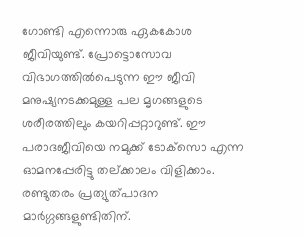ഗോണ്ടി എന്നൊരു ഏകകോശ ജീവിയുണ്ട്. പ്രോട്ടൊസോവ വിഭാഗത്തില്‍പെടുന്ന ഈ ജീവി മനുഷ്യനടക്കമുള്ള പല മൃഗങ്ങളുടെ ശരീരത്തിലും കയറിപ്പറ്റാറുണ്ട്. ഈ പരാദജീവിയെ നമുക്ക് ടോക്‌സൊ എന്ന ഓമനപ്പേരിട്ടു തല്ക്കാലം വിളിക്കാം. രണ്ടുതരം പ്രത്യുത്പാദന മാര്‍ഗ്ഗങ്ങളുണ്ടിതിന്.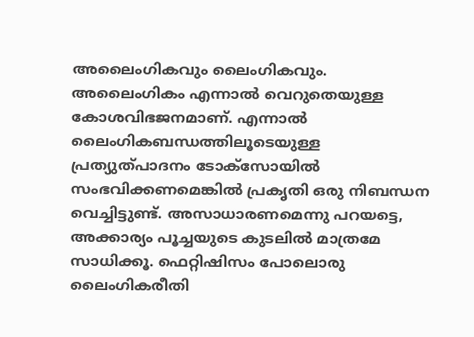അലൈംഗികവും ലൈംഗികവും. അലൈംഗികം എന്നാല്‍ വെറുതെയുള്ള കോശവിഭജനമാണ്. എന്നാല്‍ ലൈംഗികബന്ധത്തിലൂടെയുള്ള പ്രത്യുത്പാദനം ടോക്‌സോയില്‍ സംഭവിക്കണമെങ്കില്‍ പ്രകൃതി ഒരു നിബന്ധന വെച്ചിട്ടുണ്ട്. അസാധാരണമെന്നു പറയട്ടെ, അക്കാര്യം പൂച്ചയുടെ കുടലില്‍ മാത്രമേ സാധിക്കൂ. ഫെറ്റിഷിസം പോലൊരു ലൈംഗികരീതി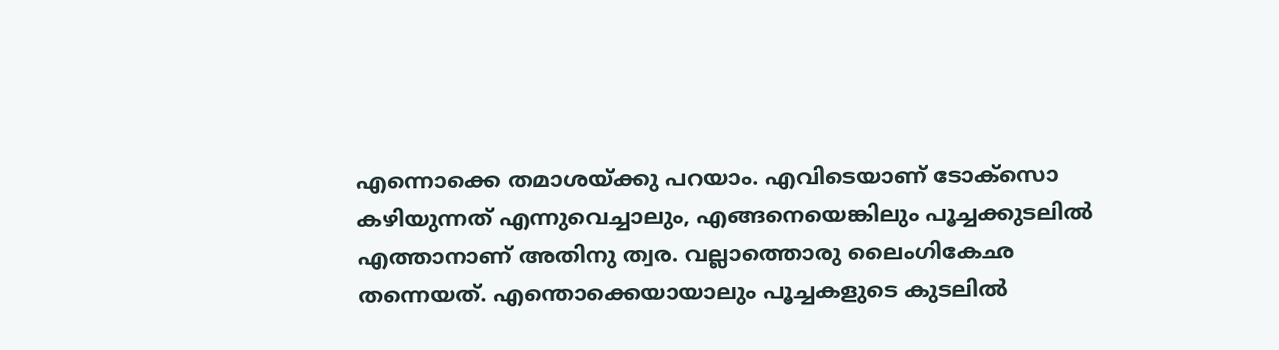എന്നൊക്കെ തമാശയ്ക്കു പറയാം. എവിടെയാണ് ടോക്‌സൊ കഴിയുന്നത് എന്നുവെച്ചാലും, എങ്ങനെയെങ്കിലും പൂച്ചക്കുടലില്‍ എത്താനാണ് അതിനു ത്വര. വല്ലാത്തൊരു ലൈംഗികേഛ തന്നെയത്. എന്തൊക്കെയായാലും പൂച്ചകളുടെ കുടലില്‍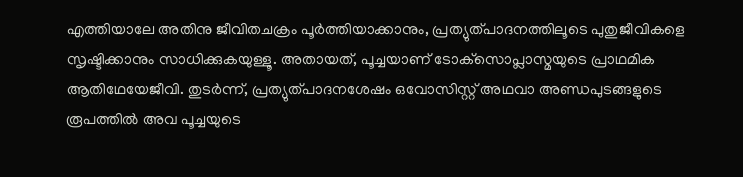എത്തിയാലേ അതിനു ജീവിതചക്രം പൂര്‍ത്തിയാക്കാനും, പ്രത്യുത്പാദനത്തിലൂടെ പുതുജീവികളെ സൃഷ്ടിക്കാനും സാധിക്കുകയുള്ളൂ. അതായത്, പൂച്ചയാണ് ടോക്‌സൊപ്ലാസ്മയുടെ പ്രാഥമിക ആതിഥേയേജീവി. തുടര്‍ന്ന്, പ്രത്യുത്പാദനശേഷം ഒവോസിസ്റ്റ് അഥവാ അണ്ഡപുടങ്ങളുടെ രൂപത്തില്‍ അവ പൂച്ചയുടെ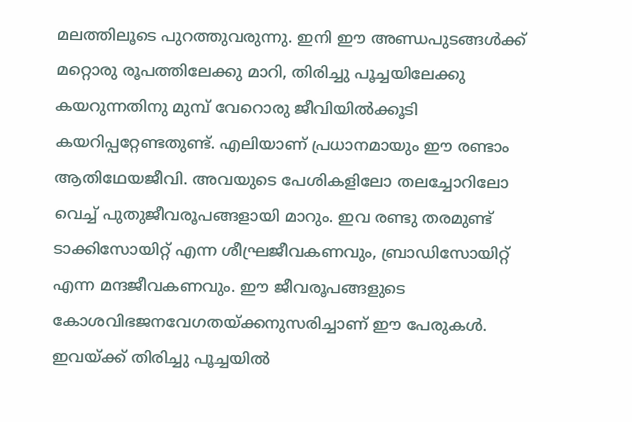മലത്തിലൂടെ പുറത്തുവരുന്നു. ഇനി ഈ അണ്ഡപുടങ്ങള്‍ക്ക് മറ്റൊരു രൂപത്തിലേക്കു മാറി, തിരിച്ചു പൂച്ചയിലേക്കു കയറുന്നതിനു മുമ്പ് വേറൊരു ജീവിയില്‍ക്കൂടി കയറിപ്പറ്റേണ്ടതുണ്ട്. എലിയാണ് പ്രധാനമായും ഈ രണ്ടാം ആതിഥേയജീവി. അവയുടെ പേശികളിലോ തലച്ചോറിലോ വെച്ച് പുതുജീവരൂപങ്ങളായി മാറും. ഇവ രണ്ടു തരമുണ്ട് ടാക്കിസോയിറ്റ് എന്ന ശീഘ്രജീവകണവും, ബ്രാഡിസോയിറ്റ് എന്ന മന്ദജീവകണവും. ഈ ജീവരൂപങ്ങളുടെ കോശവിഭജനവേഗതയ്ക്കനുസരിച്ചാണ് ഈ പേരുകള്‍. ഇവയ്ക്ക് തിരിച്ചു പൂച്ചയില്‍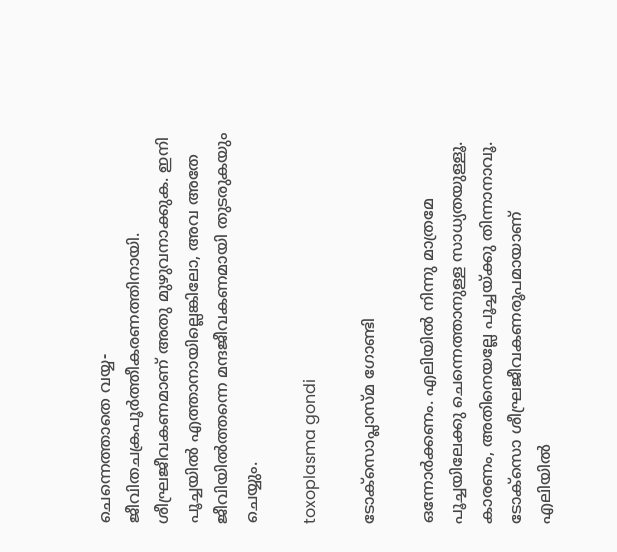ചെന്നെത്താതെ വയ്യ- ജീവിതചക്രപൂര്‍ത്തീകരണത്തിനായി. ശീഘ്രജീവകണമാണ് അതു മുഴുവനാക്കുക. ഇനി പൂച്ചയില്‍ എത്താനായില്ലെങ്കിലോ, അവ അതേ ജീവിയില്‍ത്തന്നെ മന്ദജീവകണമായി തുടരുകയും ചെയ്യും.

toxoplasma gondi

ടോക്‌സൊപ്ലാസ്മ ഗോണ്ടി

ഒന്നോര്‍ക്കണം. എലിയില്‍ നിന്നു മാത്രമേ പൂച്ചയിലേക്കു ചെന്നെത്താനുള്ള സാധ്യതയുള്ളൂ. കാരണം, അതിനെയല്ലേ പൂച്ചയ്ക്കു തിന്നാനാവൂ. ടോക്‌സൊ ശീഘ്രജീവകണരൂപമായാണ് എലിയില്‍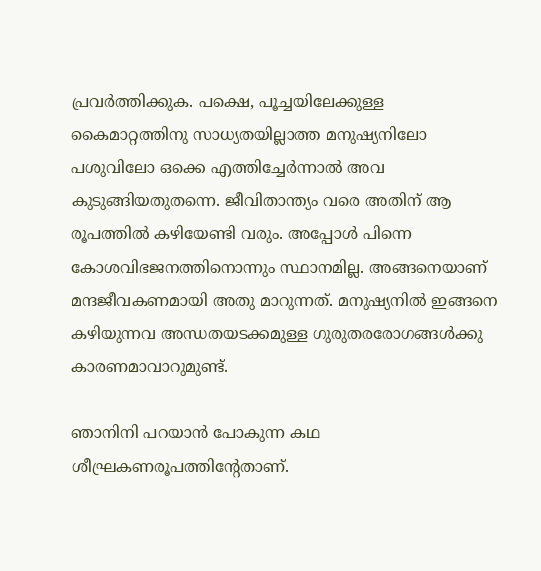പ്രവര്‍ത്തിക്കുക. പക്ഷെ, പൂച്ചയിലേക്കുള്ള കൈമാറ്റത്തിനു സാധ്യതയില്ലാത്ത മനുഷ്യനിലോ പശുവിലോ ഒക്കെ എത്തിച്ചേര്‍ന്നാല്‍ അവ കുടുങ്ങിയതുതന്നെ. ജീവിതാന്ത്യം വരെ അതിന് ആ രൂപത്തില്‍ കഴിയേണ്ടി വരും. അപ്പോള്‍ പിന്നെ കോശവിഭജനത്തിനൊന്നും സ്ഥാനമില്ല. അങ്ങനെയാണ് മന്ദജീവകണമായി അതു മാറുന്നത്. മനുഷ്യനില്‍ ഇങ്ങനെ കഴിയുന്നവ അന്ധതയടക്കമുള്ള ഗുരുതരരോഗങ്ങള്‍ക്കു കാരണമാവാറുമുണ്ട്.

ഞാനിനി പറയാന്‍ പോകുന്ന കഥ ശീഘ്രകണരൂപത്തിന്റേതാണ്.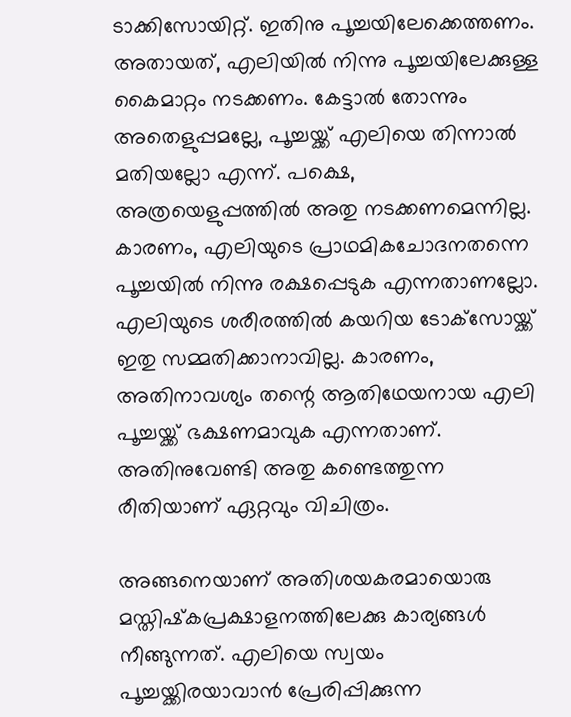ടാക്കിസോയിറ്റ്. ഇതിനു പൂച്ചയിലേക്കെത്തണം. അതായത്, എലിയില്‍ നിന്നു പൂച്ചയിലേക്കുള്ള കൈമാറ്റം നടക്കണം. കേട്ടാല്‍ തോന്നും അതെളുപ്പമല്ലേ, പൂച്ചയ്ക്ക് എലിയെ തിന്നാല്‍ മതിയല്ലോ എന്ന്. പക്ഷെ, അത്രയെളുപ്പത്തില്‍ അതു നടക്കണമെന്നില്ല. കാരണം, എലിയുടെ പ്രാഥമികചോദനതന്നെ പൂച്ചയില്‍ നിന്നു രക്ഷപ്പെടുക എന്നതാണല്ലോ. എലിയുടെ ശരീരത്തില്‍ കയറിയ ടോക്‌സോയ്ക്ക് ഇതു സമ്മതിക്കാനാവില്ല. കാരണം, അതിനാവശ്യം തന്റെ ആതിഥേയനായ എലി പൂച്ചയ്ക്ക് ഭക്ഷണമാവുക എന്നതാണ്. അതിനുവേണ്ടി അതു കണ്ടെത്തുന്ന രീതിയാണ് ഏറ്റവും വിചിത്രം.

അങ്ങനെയാണ് അതിശയകരമായൊരു മസ്തിഷ്‌കപ്രക്ഷാളനത്തിലേക്കു കാര്യങ്ങള്‍ നീങ്ങുന്നത്. എലിയെ സ്വയം പൂച്ചയ്ക്കിരയാവാന്‍ പ്രേരിപ്പിക്കുന്ന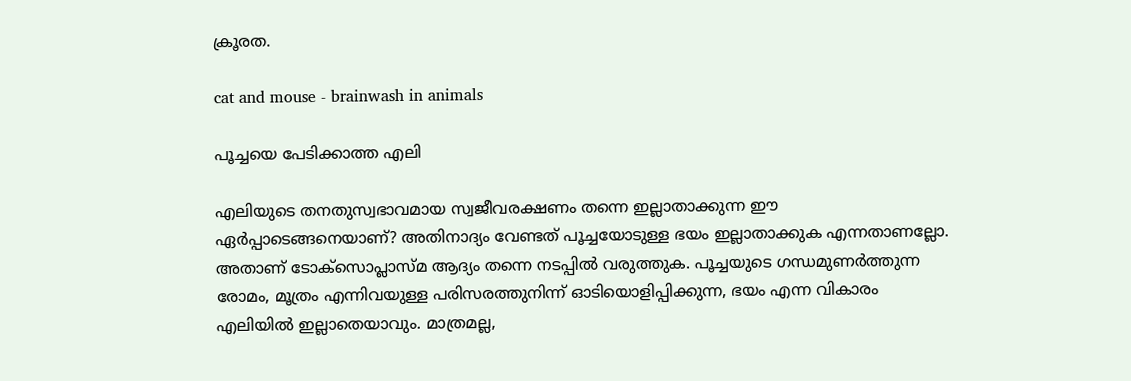ക്രൂരത.

cat and mouse - brainwash in animals

പൂച്ചയെ പേടിക്കാത്ത എലി

എലിയുടെ തനതുസ്വഭാവമായ സ്വജീവരക്ഷണം തന്നെ ഇല്ലാതാക്കുന്ന ഈ ഏര്‍പ്പാടെങ്ങനെയാണ്? അതിനാദ്യം വേണ്ടത് പൂച്ചയോടുള്ള ഭയം ഇല്ലാതാക്കുക എന്നതാണല്ലോ. അതാണ് ടോക്‌സൊപ്ലാസ്മ ആദ്യം തന്നെ നടപ്പില്‍ വരുത്തുക. പൂച്ചയുടെ ഗന്ധമുണര്‍ത്തുന്ന രോമം, മൂത്രം എന്നിവയുള്ള പരിസരത്തുനിന്ന് ഓടിയൊളിപ്പിക്കുന്ന, ഭയം എന്ന വികാരം എലിയില്‍ ഇല്ലാതെയാവും. മാത്രമല്ല,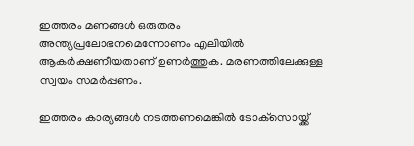ഇത്തരം മണങ്ങള്‍ ഒരുതരം അന്ത്യപ്രലോഭനമെന്നോണം എലിയില്‍ ആകര്‍ക്ഷണീയതാണ് ഉണര്‍ത്തുക. മരണത്തിലേക്കുള്ള സ്വയം സമര്‍പ്പണം.

ഇത്തരം കാര്യങ്ങള്‍ നടത്തണമെങ്കില്‍ ടോക്‌സൊയ്ക്ക്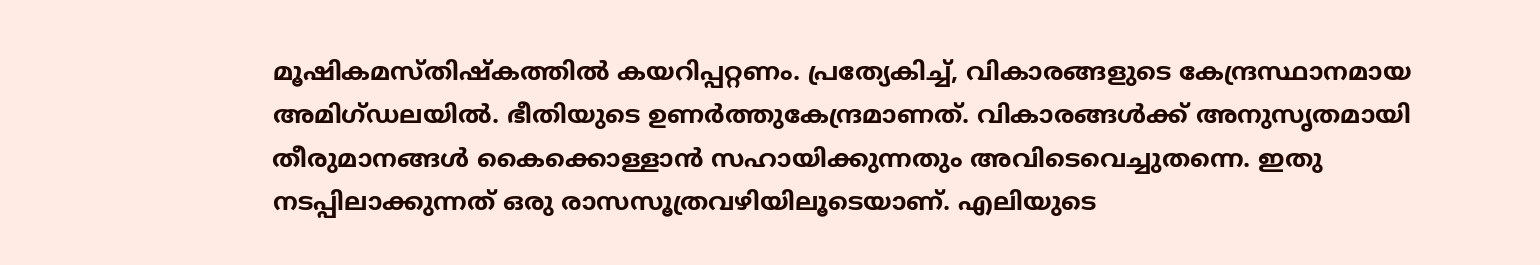മൂഷികമസ്തിഷ്‌കത്തില്‍ കയറിപ്പറ്റണം. പ്രത്യേകിച്ച്, വികാരങ്ങളുടെ കേന്ദ്രസ്ഥാനമായ അമിഗ്ഡലയില്‍. ഭീതിയുടെ ഉണര്‍ത്തുകേന്ദ്രമാണത്. വികാരങ്ങള്‍ക്ക് അനുസൃതമായി തീരുമാനങ്ങള്‍ കൈക്കൊള്ളാന്‍ സഹായിക്കുന്നതും അവിടെവെച്ചുതന്നെ. ഇതു നടപ്പിലാക്കുന്നത് ഒരു രാസസൂത്രവഴിയിലൂടെയാണ്. എലിയുടെ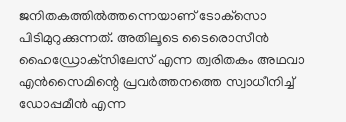ജനിതകത്തില്‍ത്തന്നെയാണ് ടോക്‌സൊ പിടിമുറുക്കുന്നത്. അതിലൂടെ ടൈരൊസീന്‍ ഹൈഡ്രോക്‌സിലേസ് എന്ന ത്വരിതകം അഥവാ എന്‍സൈമിന്റെ പ്രവര്‍ത്തനത്തെ സ്വാധീനിച്ച് ഡോപ്പമീന്‍ എന്ന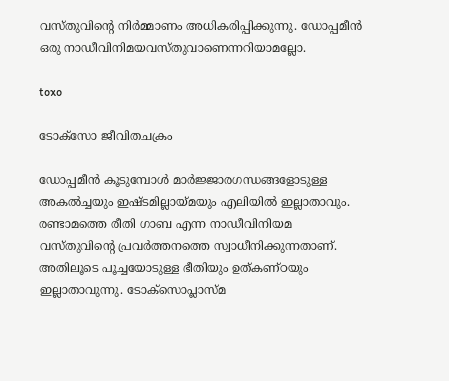വസ്തുവിന്റെ നിര്‍മ്മാണം അധികരിപ്പിക്കുന്നു. ഡോപ്പമീന്‍ ഒരു നാഡീവിനിമയവസ്തുവാണെന്നറിയാമല്ലോ.

toxo

ടോക്‌സോ ജീവിതചക്രം

ഡോപ്പമീന്‍ കൂടുമ്പോള്‍ മാര്‍ജ്ജാരഗന്ധങ്ങളോടുള്ള അകല്‍ച്ചയും ഇഷ്ടമില്ലായ്മയും എലിയില്‍ ഇല്ലാതാവും. രണ്ടാമത്തെ രീതി ഗാബ എന്ന നാഡീവിനിയമ വസ്തുവിന്റെ പ്രവര്‍ത്തനത്തെ സ്വാധീനിക്കുന്നതാണ്. അതിലൂടെ പൂച്ചയോടുള്ള ഭീതിയും ഉത്കണ്ഠയും ഇല്ലാതാവുന്നു. ടോക്‌സൊപ്ലാസ്മ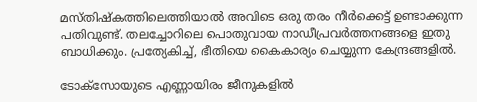മസ്തിഷ്‌കത്തിലെത്തിയാല്‍ അവിടെ ഒരു തരം നീര്‍ക്കെട്ട് ഉണ്ടാക്കുന്ന പതിവുണ്ട്. തലച്ചോറിലെ പൊതുവായ നാഡീപ്രവര്‍ത്തനങ്ങളെ ഇതു ബാധിക്കും. പ്രത്യേകിച്ച്, ഭീതിയെ കൈകാര്യം ചെയ്യുന്ന കേന്ദ്രങ്ങളില്‍.

ടോക്‌സോയുടെ എണ്ണായിരം ജീനുകളില്‍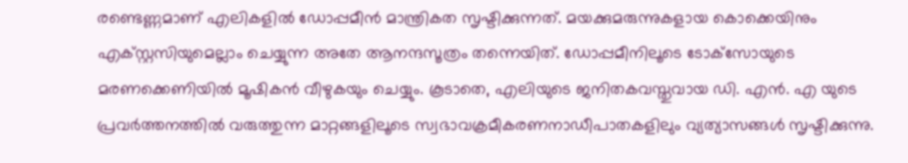രണ്ടെണ്ണമാണ് എലികളില്‍ ഡോപ്പമീന്‍ മാന്ത്രികത സൃഷ്ടിക്കുന്നത്. മയക്കുമരുന്നുകളായ കൊക്കെയിനും എക്സ്റ്റസിയുമെല്ലാം ചെയ്യുന്ന അതേ ആനന്ദസൂത്രം തന്നെയിത്. ഡോപ്പമീനിലൂടെ ടോക്‌സോയുടെ മരണക്കെണിയില്‍ മൂഷികന്‍ വീഴുകയും ചെയ്യും. കൂടാതെ, എലിയുടെ ജനിതകവസ്തുവായ ഡി. എന്‍. എ യുടെ പ്രവര്‍ത്തനത്തില്‍ വരുത്തുന്ന മാറ്റങ്ങളിലൂടെ സ്വഭാവക്രമീകരണനാഡീപാതകളിലും വ്യത്യാസങ്ങള്‍ സൃഷ്ടിക്കുന്നു.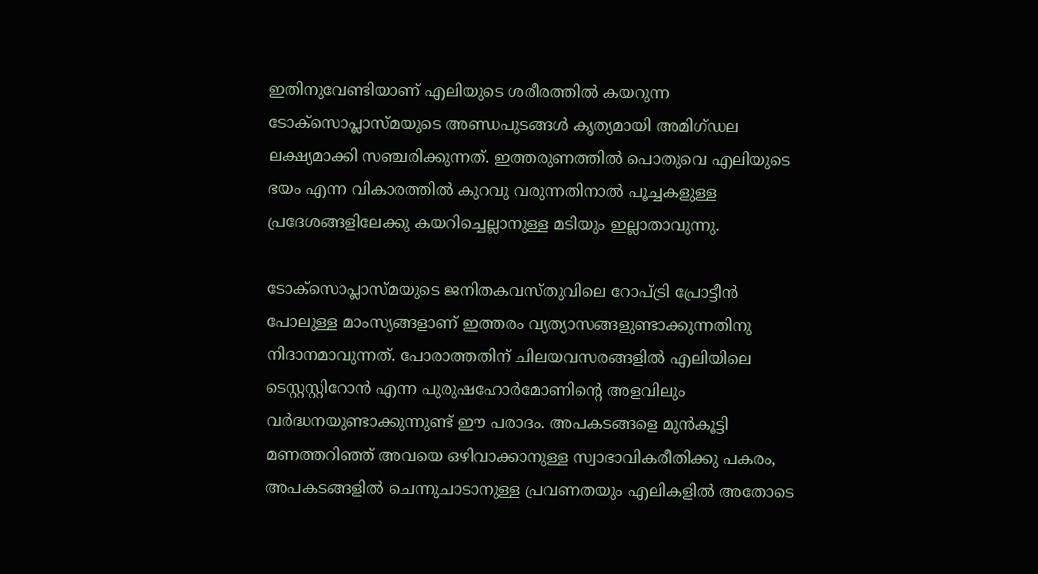ഇതിനുവേണ്ടിയാണ് എലിയുടെ ശരീരത്തില്‍ കയറുന്ന ടോക്‌സൊപ്ലാസ്മയുടെ അണ്ഡപുടങ്ങള്‍ കൃത്യമായി അമിഗ്ഡല ലക്ഷ്യമാക്കി സഞ്ചരിക്കുന്നത്. ഇത്തരുണത്തില്‍ പൊതുവെ എലിയുടെ ഭയം എന്ന വികാരത്തില്‍ കുറവു വരുന്നതിനാല്‍ പൂച്ചകളുള്ള പ്രദേശങ്ങളിലേക്കു കയറിച്ചെല്ലാനുള്ള മടിയും ഇല്ലാതാവുന്നു.

ടോക്‌സൊപ്ലാസ്മയുടെ ജനിതകവസ്തുവിലെ റോപ്ട്രി പ്രോട്ടീന്‍ പോലുള്ള മാംസ്യങ്ങളാണ് ഇത്തരം വ്യത്യാസങ്ങളുണ്ടാക്കുന്നതിനു നിദാനമാവുന്നത്. പോരാത്തതിന് ചിലയവസരങ്ങളില്‍ എലിയിലെ ടെസ്റ്റസ്റ്റിറോന്‍ എന്ന പുരുഷഹോര്‍മോണിന്റെ അളവിലും വര്‍ദ്ധനയുണ്ടാക്കുന്നുണ്ട് ഈ പരാദം. അപകടങ്ങളെ മുന്‍കൂട്ടി മണത്തറിഞ്ഞ് അവയെ ഒഴിവാക്കാനുള്ള സ്വാഭാവികരീതിക്കു പകരം, അപകടങ്ങളില്‍ ചെന്നുചാടാനുള്ള പ്രവണതയും എലികളില്‍ അതോടെ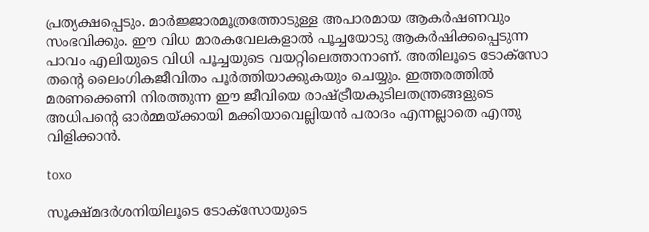പ്രത്യക്ഷപ്പെടും. മാര്‍ജ്ജാരമൂത്രത്തോടുള്ള അപാരമായ ആകര്‍ഷണവും സംഭവിക്കും. ഈ വിധ മാരകവേലകളാല്‍ പൂച്ചയോടു ആകര്‍ഷിക്കപ്പെടുന്ന പാവം എലിയുടെ വിധി പൂച്ചയുടെ വയറ്റിലെത്താനാണ്. അതിലൂടെ ടോക്‌സോ തന്റെ ലൈംഗികജീവിതം പൂര്‍ത്തിയാക്കുകയും ചെയ്യും. ഇത്തരത്തില്‍ മരണക്കെണി നിരത്തുന്ന ഈ ജീവിയെ രാഷ്ട്രീയകുടിലതന്ത്രങ്ങളുടെ അധിപന്റെ ഓര്‍മ്മയ്ക്കായി മക്കിയാവെല്ലിയന്‍ പരാദം എന്നല്ലാതെ എന്തു വിളിക്കാന്‍.

toxo

സൂക്ഷ്മദര്‍ശനിയിലൂടെ ടോക്‌സോയുടെ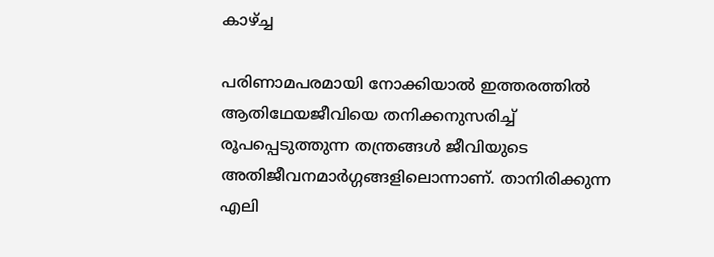കാഴ്ച്ച

പരിണാമപരമായി നോക്കിയാല്‍ ഇത്തരത്തില്‍ ആതിഥേയജീവിയെ തനിക്കനുസരിച്ച് രൂപപ്പെടുത്തുന്ന തന്ത്രങ്ങള്‍ ജീവിയുടെ അതിജീവനമാര്‍ഗ്ഗങ്ങളിലൊന്നാണ്. താനിരിക്കുന്ന എലി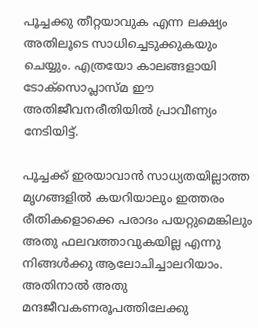പൂച്ചക്കു തീറ്റയാവുക എന്ന ലക്ഷ്യം അതിലൂടെ സാധിച്ചെടുക്കുകയും ചെയ്യും. എത്രയോ കാലങ്ങളായി ടോക്‌സൊപ്ലാസ്മ ഈ അതിജീവനരീതിയില്‍ പ്രാവീണ്യം നേടിയിട്ട്.

പൂച്ചക്ക് ഇരയാവാന്‍ സാധ്യതയില്ലാത്ത മൃഗങ്ങളില്‍ കയറിയാലും ഇത്തരം രീതികളൊക്കെ പരാദം പയറ്റുമെങ്കിലും അതു ഫലവത്താവുകയില്ല എന്നു നിങ്ങള്‍ക്കു ആലോചിച്ചാലറിയാം. അതിനാല്‍ അതു മന്ദജീവകണരൂപത്തിലേക്കു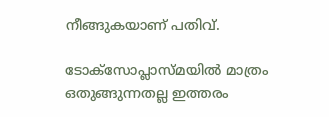നീങ്ങുകയാണ് പതിവ്.

ടോക്‌സോപ്ലാസ്മയില്‍ മാത്രം ഒതുങ്ങുന്നതല്ല ഇത്തരം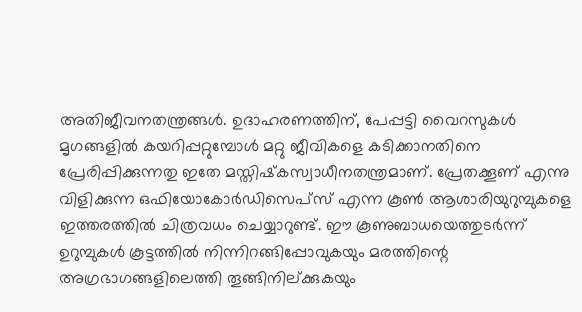അതിജീവനതന്ത്രങ്ങള്‍. ഉദാഹരണത്തിന്, പേപ്പട്ടി വൈറസുകള്‍ മൃഗങ്ങളില്‍ കയറിപ്പറ്റുമ്പോള്‍ മറ്റു ജീവികളെ കടിക്കാനതിനെ പ്രേരിപ്പിക്കുന്നതു ഇതേ മസ്തിഷ്‌കസ്വാധീനതന്ത്രമാണ്. പ്രേതക്കൂണ് എന്നു വിളിക്കുന്ന ഒഫിയോകോര്‍ഡിസെപ്‌സ് എന്ന കൂണ്‍ ആശാരിയുറുമ്പുകളെ ഇത്തരത്തില്‍ ചിത്രവധം ചെയ്യാറുണ്ട്. ഈ കൂണുബാധയെത്തുടര്‍ന്ന് ഉറുമ്പുകള്‍ കൂട്ടത്തില്‍ നിന്നിറങ്ങിപ്പോവുകയും മരത്തിന്റെ അഗ്രഭാഗങ്ങളിലെത്തി തൂങ്ങിനില്ക്കുകയും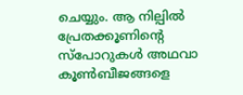ചെയ്യും. ആ നില്പില്‍ പ്രേതക്കൂണിന്റെ സ്‌പോറുകള്‍ അഥവാ കൂണ്‍ബീജങ്ങളെ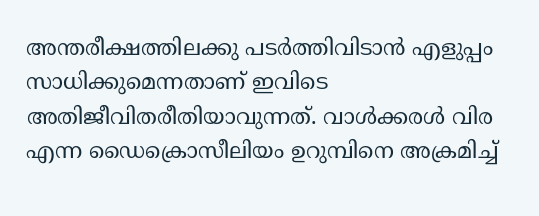അന്തരീക്ഷത്തിലക്കു പടര്‍ത്തിവിടാന്‍ എളുപ്പം സാധിക്കുമെന്നതാണ് ഇവിടെ അതിജീവിതരീതിയാവുന്നത്. വാള്‍ക്കരള്‍ വിര എന്ന ഡൈക്രൊസീലിയം ഉറുമ്പിനെ അക്രമിച്ച്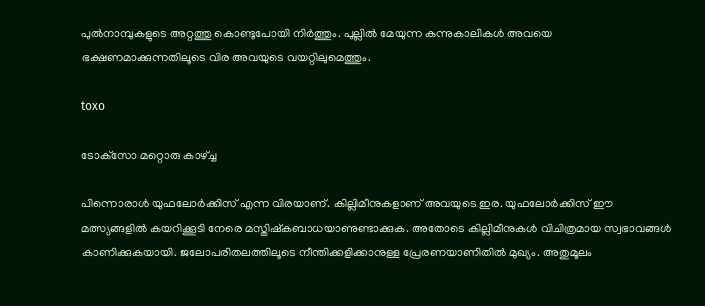പുല്‍നാമ്പുകളുടെ അറ്റത്തു കൊണ്ടുപോയി നിര്‍ത്തും. പുല്ലില്‍ മേയുന്ന കന്നുകാലികള്‍ അവയെ ഭക്ഷണമാക്കുന്നതിലൂടെ വിര അവയുടെ വയറ്റിലുമെത്തും.

toxo

ടോക്‌സോ മറ്റൊരു കാഴ്ച്ച

പിന്നൊരാള്‍ യുഫലോര്‍ക്കിസ് എന്ന വിരയാണ്. കില്ലിമീനുകളാണ് അവയുടെ ഇര. യുഫലോര്‍ക്കിസ് ഈ മത്സ്യങ്ങളില്‍ കയറിക്കൂടി നേരെ മസ്തിഷ്‌കബാധയാണുണ്ടാക്കുക. അതോടെ കില്ലിമീനുകള്‍ വിചിത്രമായ സ്വഭാവങ്ങള്‍ കാണിക്കുകയായി. ജലോപരിതലത്തിലൂടെ നീന്തിക്കളിക്കാനുള്ള പ്രേരണയാണിതില്‍ മുഖ്യം. അതുമൂലം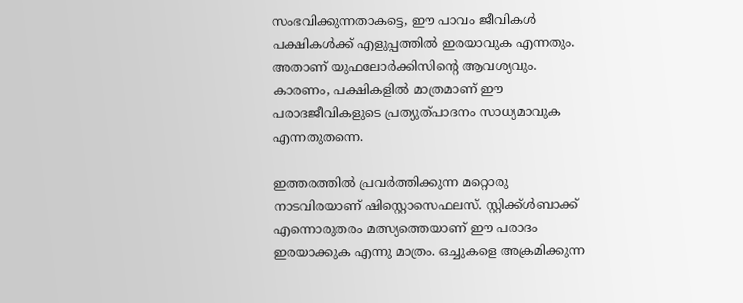സംഭവിക്കുന്നതാകട്ടെ, ഈ പാവം ജീവികള്‍ പക്ഷികള്‍ക്ക് എളുപ്പത്തില്‍ ഇരയാവുക എന്നതും. അതാണ് യുഫലോര്‍ക്കിസിന്റെ ആവശ്യവും. കാരണം, പക്ഷികളില്‍ മാത്രമാണ് ഈ പരാദജീവികളുടെ പ്രത്യുത്പാദനം സാധ്യമാവുക എന്നതുതന്നെ.

ഇത്തരത്തില്‍ പ്രവര്‍ത്തിക്കുന്ന മറ്റൊരു നാടവിരയാണ് ഷിസ്റ്റൊസെഫലസ്. സ്റ്റിക്ക്ള്‍ബാക്ക് എന്നൊരുതരം മത്സ്യത്തെയാണ് ഈ പരാദം ഇരയാക്കുക എന്നു മാത്രം. ഒച്ചുകളെ അക്രമിക്കുന്ന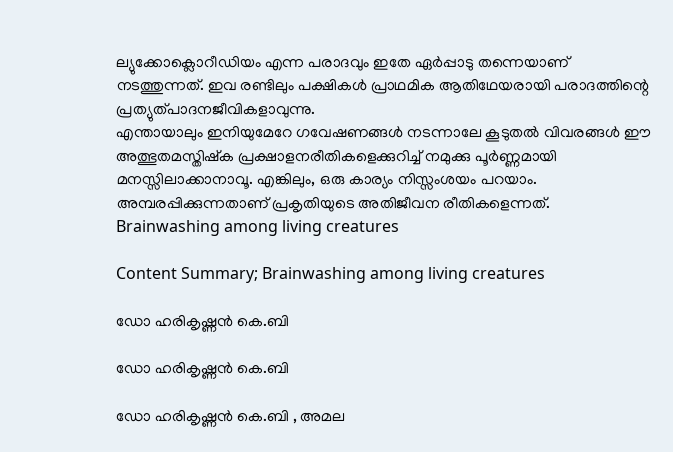ല്യുക്കോക്ലൊറീഡിയം എന്ന പരാദവും ഇതേ ഏര്‍പ്പാടു തന്നെയാണ് നടത്തുന്നത്. ഇവ രണ്ടിലും പക്ഷികള്‍ പ്രാഥമിക ആതിഥേയരായി പരാദത്തിന്റെ പ്രത്യുത്പാദനജീവികളാവുന്നു.
എന്തായാലും ഇനിയുമേറേ ഗവേഷണങ്ങള്‍ നടന്നാലേ കൂടുതല്‍ വിവരങ്ങള്‍ ഈ അത്ഭുതമസ്തിഷ്‌ക പ്രക്ഷാളനരീതികളെക്കുറിച്ച് നമുക്കു പൂര്‍ണ്ണമായി മനസ്സിലാക്കാനാവൂ. എങ്കിലും, ഒരു കാര്യം നിസ്സംശയം പറയാം. അമ്പരപ്പിക്കുന്നതാണ് പ്രകൃതിയുടെ അതിജീവന രീതികളെന്നത്.  Brainwashing among living creatures

Content Summary; Brainwashing among living creatures

ഡോ ഹരികൃഷ്ണൻ കെ.ബി

ഡോ ഹരികൃഷ്ണൻ കെ.ബി

ഡോ ഹരികൃഷ്ണൻ കെ.ബി , അമല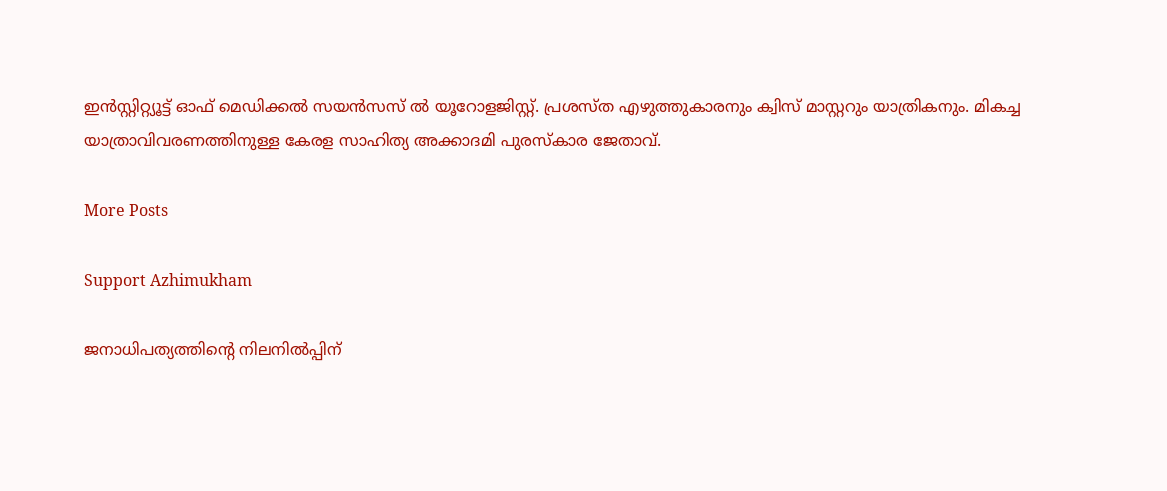ഇൻസ്റ്റിറ്റ്യൂട്ട് ഓഫ് മെഡിക്കൽ സയൻസസ് ൽ യൂറോളജിസ്റ്റ്. പ്രശസ്ത എഴുത്തുകാരനും ക്വിസ് മാസ്റ്ററും യാത്രികനും. മികച്ച യാത്രാവിവരണത്തിനുള്ള കേരള സാഹിത്യ അക്കാദമി പുരസ്കാര ജേതാവ്.

More Posts

Support Azhimukham

ജനാധിപത്യത്തിന്റെ നിലനിൽപ്പിന്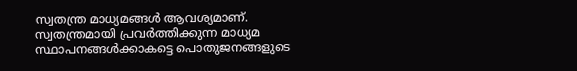സ്വതന്ത്ര മാധ്യമങ്ങൾ ആവശ്യമാണ്. സ്വതന്ത്രമായി പ്രവർത്തിക്കുന്ന മാധ്യമ സ്ഥാപനങ്ങൾക്കാകട്ടെ പൊതുജനങ്ങളുടെ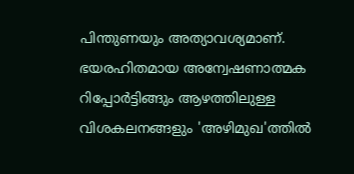പിന്തുണയും അത്യാവശ്യമാണ്. ഭയരഹിതമായ അന്വേഷണാത്മക റിപ്പോർട്ടിങ്ങും ആഴത്തിലുള്ള വിശകലനങ്ങളും 'അഴിമുഖ'ത്തിൽ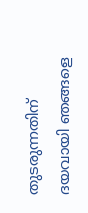തുടരുന്നതിന് ദയവായി ഞങ്ങളെ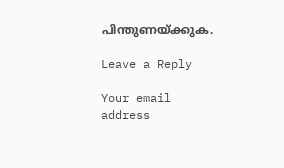പിന്തുണയ്ക്കുക.

Leave a Reply

Your email address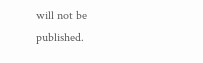will not be published.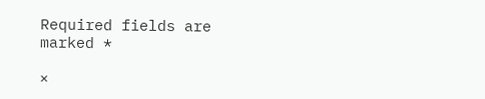Required fields are marked *

×